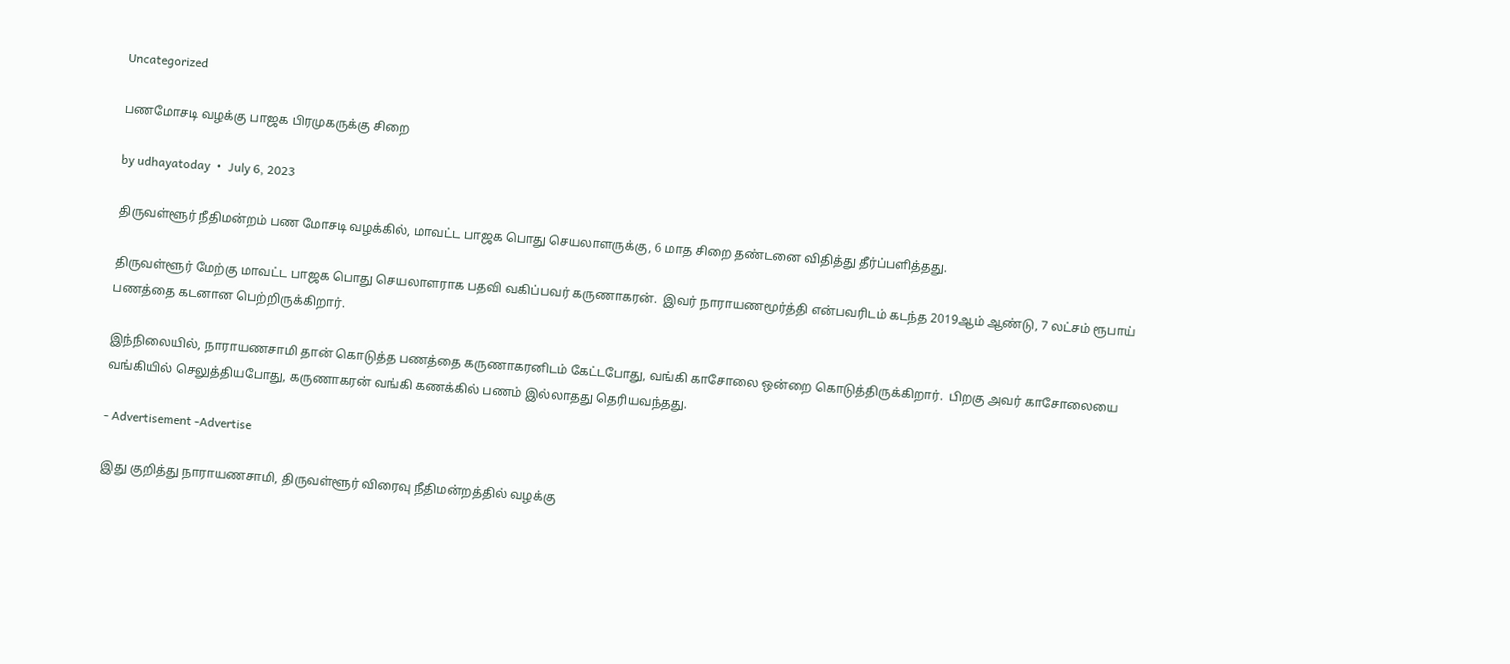Uncategorized

பணமோசடி வழக்கு பாஜக பிரமுகருக்கு சிறை

by udhayatoday  •  July 6, 2023

திருவள்ளூர் நீதிமன்றம் பண மோசடி வழக்கில், மாவட்ட பாஜக பொது செயலாளருக்கு, 6 மாத சிறை தண்டனை விதித்து தீர்ப்பளித்தது.

திருவள்ளூர் மேற்கு மாவட்ட பாஜக பொது செயலாளராக பதவி வகிப்பவர் கருணாகரன்.  இவர் நாராயணமூர்த்தி என்பவரிடம் கடந்த 2019ஆம் ஆண்டு, 7 லட்சம் ரூபாய் பணத்தை கடனான பெற்றிருக்கிறார்.

இந்நிலையில், நாராயணசாமி தான் கொடுத்த பணத்தை கருணாகரனிடம் கேட்டபோது, வங்கி காசோலை ஒன்றை கொடுத்திருக்கிறார்.  பிறகு அவர் காசோலையை வங்கியில் செலுத்தியபோது, கருணாகரன் வங்கி கணக்கில் பணம் இல்லாதது தெரியவந்தது.

- Advertisement -Advertise

இது குறித்து நாராயணசாமி, திருவள்ளூர் விரைவு நீதிமன்றத்தில் வழக்கு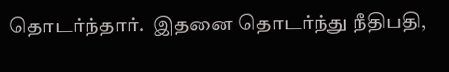தொடர்ந்தார்.  இதனை தொடர்ந்து நீதிபதி,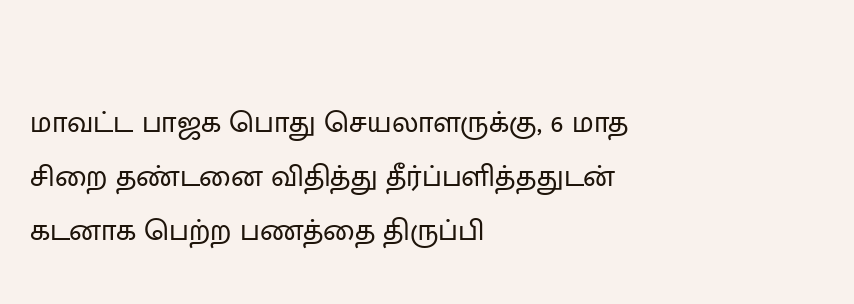மாவட்ட பாஜக பொது செயலாளருக்கு, 6 மாத சிறை தண்டனை விதித்து தீர்ப்பளித்ததுடன் கடனாக பெற்ற பணத்தை திருப்பி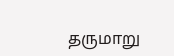தருமாறு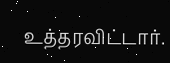உத்தரவிட்டார்.